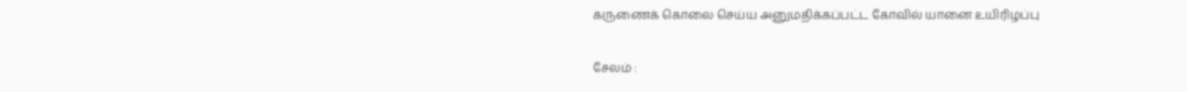கருணைக் கொலை செய்ய அனுமதிக்கப்பட்ட கோவில் யானை உயிரிழப்பு

சேலம் :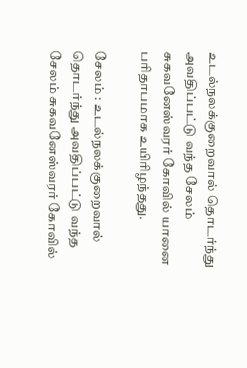உடல்நலக்குறைவால் தொடர்ந்து அவதிப்பட்டு வந்த சேலம் சுகவனேஸ்வரர் கோவில் யானை பரிதாபமாக உயிரிழந்தது.

சேலம் : உடல்நலக்குறைவால் தொடர்ந்து அவதிப்பட்டு வந்த சேலம் சுகவனேஸ்வரர் கோவில்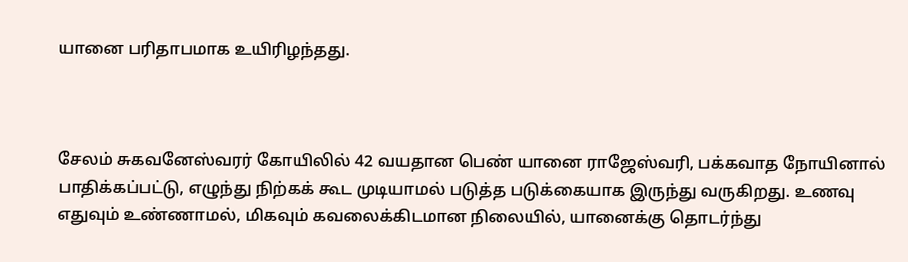யானை பரிதாபமாக உயிரிழந்தது.



சேலம் சுகவனேஸ்வரர் கோயிலில் 42 வயதான பெண் யானை ராஜேஸ்வரி, பக்கவாத நோயினால் பாதிக்கப்பட்டு, எழுந்து நிற்கக் கூட முடியாமல் படுத்த படுக்கையாக இருந்து வருகிறது. உணவு எதுவும் உண்ணாமல், மிகவும் கவலைக்கிடமான நிலையில், யானைக்கு தொடர்ந்து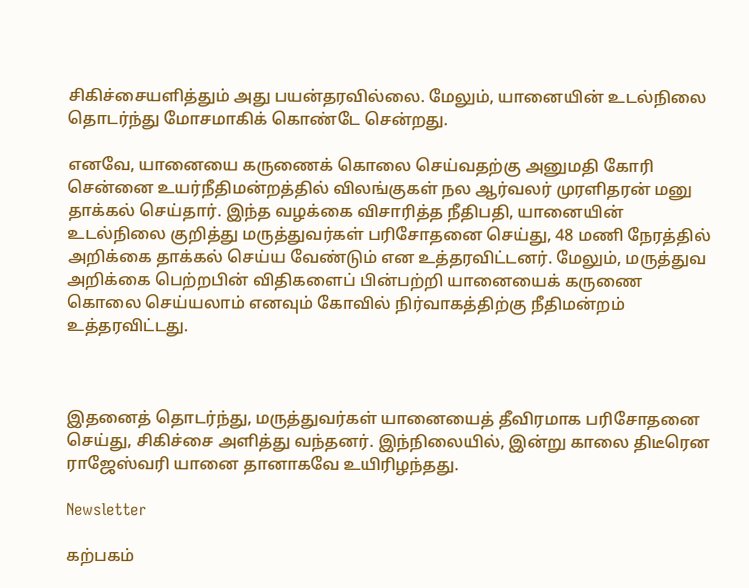சிகிச்சையளித்தும் அது பயன்தரவில்லை. மேலும், யானையின் உடல்நிலை தொடர்ந்து மோசமாகிக் கொண்டே சென்றது.

எனவே, யானையை கருணைக் கொலை செய்வதற்கு அனுமதி கோரி சென்னை உயர்நீதிமன்றத்தில் விலங்குகள் நல ஆர்வலர் முரளிதரன் மனு தாக்கல் செய்தார். இந்த வழக்கை விசாரித்த நீதிபதி, யானையின் உடல்நிலை குறித்து மருத்துவர்கள் பரிசோதனை செய்து, 48 மணி நேரத்தில் அறிக்கை தாக்கல் செய்ய வேண்டும் என உத்தரவிட்டனர். மேலும், மருத்துவ அறிக்கை பெற்றபின் விதிகளைப் பின்பற்றி யானையைக் கருணை கொலை செய்யலாம் எனவும் கோவில் நிர்வாகத்திற்கு நீதிமன்றம் உத்தரவிட்டது.



இதனைத் தொடர்ந்து, மருத்துவர்கள் யானையைத் தீவிரமாக பரிசோதனை செய்து, சிகிச்சை அளித்து வந்தனர். இந்நிலையில், இன்று காலை திடீரென ராஜேஸ்வரி யானை தானாகவே உயிரிழந்தது.

Newsletter

கற்பகம்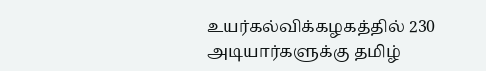உயர்கல்விக்கழகத்தில் 230 அடியார்களுக்கு தமிழ்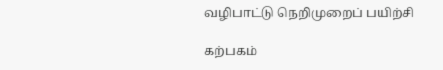வழிபாட்டு நெறிமுறைப் பயிற்சி

கற்பகம்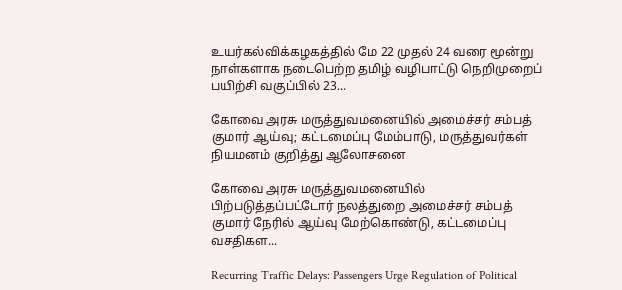உயர்கல்விக்கழகத்தில் மே 22 முதல் 24 வரை மூன்று நாள்களாக நடைபெற்ற தமிழ் வழிபாட்டு நெறிமுறைப் பயிற்சி வகுப்பில் 23...

கோவை அரசு மருத்துவமனையில் அமைச்சர் சம்பத் குமார் ஆய்வு; கட்டமைப்பு மேம்பாடு, மருத்துவர்கள் நியமனம் குறித்து ஆலோசனை

கோவை அரசு மருத்துவமனையில் பிற்படுத்தப்பட்டோர் நலத்துறை அமைச்சர் சம்பத் குமார் நேரில் ஆய்வு மேற்கொண்டு, கட்டமைப்பு வசதிகள...

Recurring Traffic Delays: Passengers Urge Regulation of Political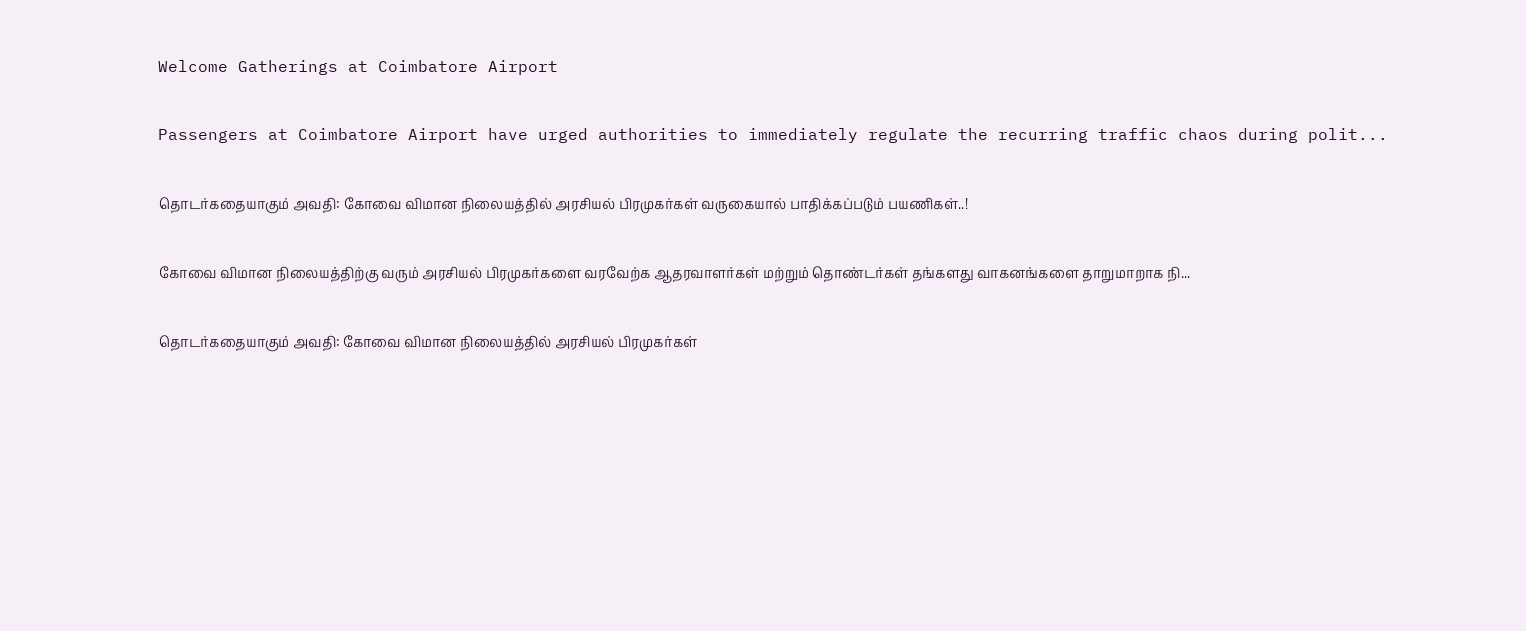Welcome Gatherings at Coimbatore Airport

Passengers at Coimbatore Airport have urged authorities to immediately regulate the recurring traffic chaos during polit...

தொடர்கதையாகும் அவதி: கோவை விமான நிலையத்தில் அரசியல் பிரமுகர்கள் வருகையால் பாதிக்கப்படும் பயணிகள்..!

கோவை விமான நிலையத்திற்கு வரும் அரசியல் பிரமுகர்களை வரவேற்க ஆதரவாளர்கள் மற்றும் தொண்டர்கள் தங்களது வாகனங்களை தாறுமாறாக நி...

தொடர்கதையாகும் அவதி: கோவை விமான நிலையத்தில் அரசியல் பிரமுகர்கள்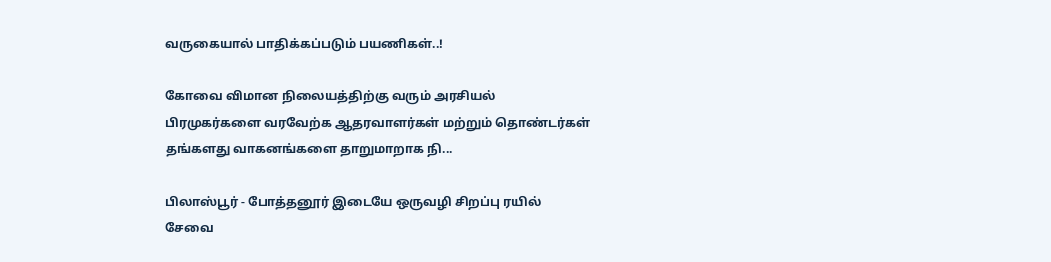வருகையால் பாதிக்கப்படும் பயணிகள்..!

கோவை விமான நிலையத்திற்கு வரும் அரசியல் பிரமுகர்களை வரவேற்க ஆதரவாளர்கள் மற்றும் தொண்டர்கள் தங்களது வாகனங்களை தாறுமாறாக நி...

பிலாஸ்பூர் - போத்தனூர் இடையே ஒருவழி சிறப்பு ரயில் சேவை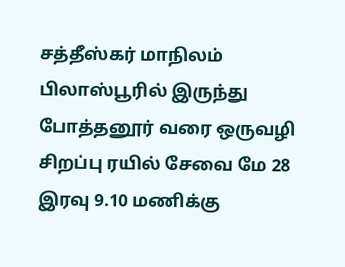சத்தீஸ்கர் மாநிலம் பிலாஸ்பூரில் இருந்து போத்தனூர் வரை ஒருவழி சிறப்பு ரயில் சேவை மே 28 இரவு 9.10 மணிக்கு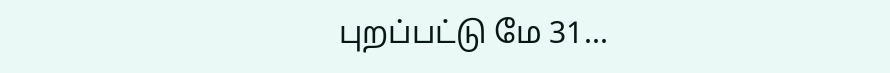புறப்பட்டு மே 31...